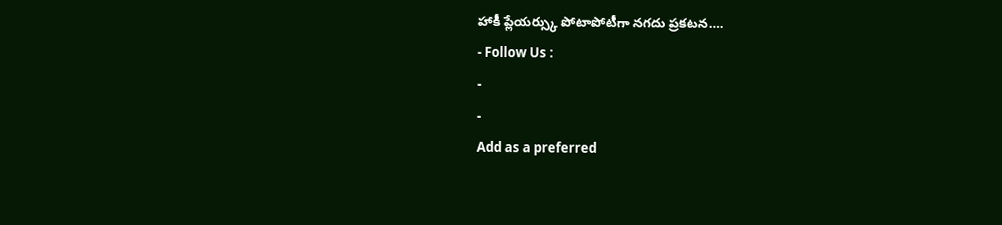హాకీ ప్లేయర్స్కు పోటాపోటీగా నగదు ప్రకటన….
- Follow Us :
-
-
Add as a preferred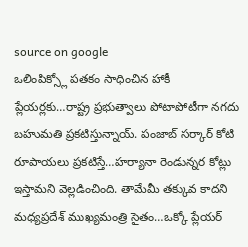source on google
ఒలింపిక్స్లో పతకం సాధించిన హాకీ ప్లేయర్లకు…రాష్ట్ర ప్రభుత్వాలు పోటాపోటీగా నగదు బహుమతి ప్రకటిస్తున్నాయ్. పంజాబ్ సర్కార్ కోటి రూపాయలు ప్రకటిస్తే…హర్యానా రెండున్నర కోట్లు ఇస్తామని వెల్లడించింది. తామేమీ తక్కువ కాదని మధ్యప్రదేశ్ ముఖ్యమంత్రి సైతం…ఒక్కో ప్లేయర్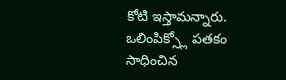కోటి ఇస్తామన్నారు.
ఒలింపిక్స్లో పతకం సాధించిన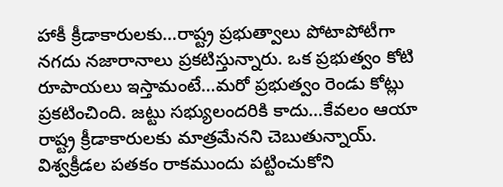హాకీ క్రీడాకారులకు…రాష్ట్ర ప్రభుత్వాలు పోటాపోటీగా నగదు నజారానాలు ప్రకటిస్తున్నారు. ఒక ప్రభుత్వం కోటి రూపాయలు ఇస్తామంటే…మరో ప్రభుత్వం రెండు కోట్లు ప్రకటించింది. జట్టు సభ్యులందరికి కాదు…కేవలం ఆయా రాష్ట్ర క్రీడాకారులకు మాత్రమేనని చెబుతున్నాయ్. విశ్వక్రీడల పతకం రాకముందు పట్టించుకోని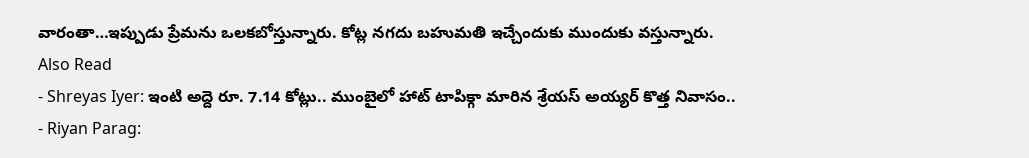వారంతా…ఇప్పుడు ప్రేమను ఒలకబోస్తున్నారు. కోట్ల నగదు బహుమతి ఇచ్చేందుకు ముందుకు వస్తున్నారు.
Also Read
- Shreyas Iyer: ఇంటి అద్దె రూ. 7.14 కోట్లు.. ముంబైలో హాట్ టాపిక్గా మారిన శ్రేయస్ అయ్యర్ కొత్త నివాసం..
- Riyan Parag: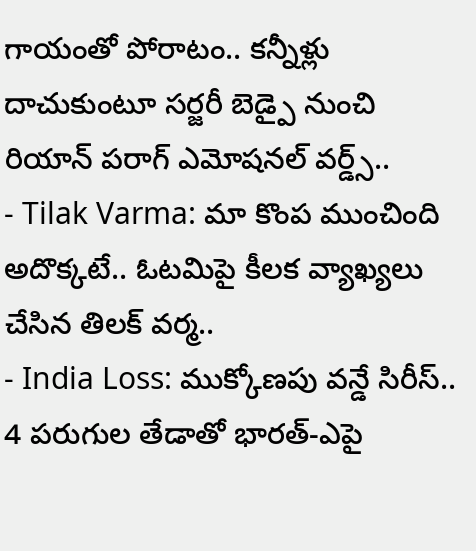గాయంతో పోరాటం.. కన్నీళ్లు దాచుకుంటూ సర్జరీ బెడ్పై నుంచి రియాన్ పరాగ్ ఎమోషనల్ వర్డ్స్..
- Tilak Varma: మా కొంప ముంచింది అదొక్కటే.. ఓటమిపై కీలక వ్యాఖ్యలు చేసిన తిలక్ వర్మ..
- India Loss: ముక్కోణపు వన్డే సిరీస్.. 4 పరుగుల తేడాతో భారత్-ఎపై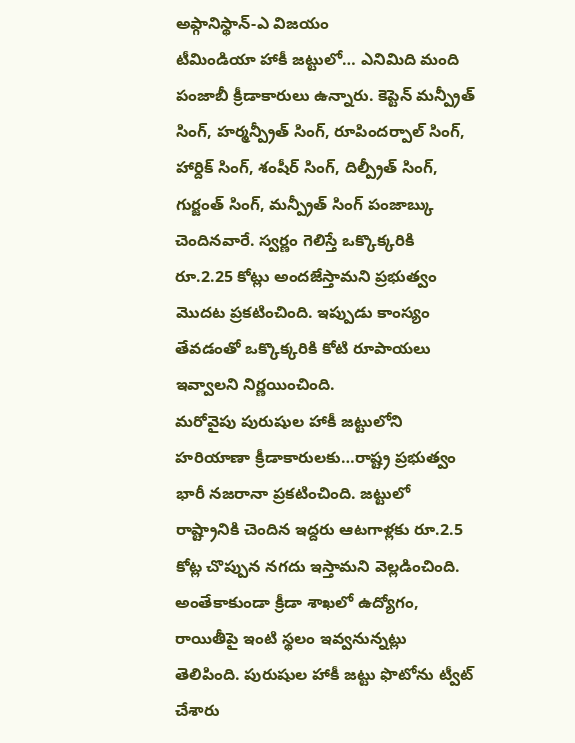అఫ్గానిస్థాన్-ఎ విజయం
టీమిండియా హాకీ జట్టులో… ఎనిమిది మంది పంజాబీ క్రీడాకారులు ఉన్నారు. కెప్టెన్ మన్ప్రీత్ సింగ్, హర్మన్ప్రీత్ సింగ్, రూపిందర్పాల్ సింగ్, హార్దిక్ సింగ్, శంషీర్ సింగ్, దిల్ప్రీత్ సింగ్, గుర్జంత్ సింగ్, మన్ప్రీత్ సింగ్ పంజాబ్కు చెందినవారే. స్వర్ణం గెలిస్తే ఒక్కొక్కరికి రూ.2.25 కోట్లు అందజేస్తామని ప్రభుత్వం మొదట ప్రకటించింది. ఇప్పుడు కాంస్యం తేవడంతో ఒక్కొక్కరికి కోటి రూపాయలు ఇవ్వాలని నిర్ణయించింది.
మరోవైపు పురుషుల హాకీ జట్టులోని హరియాణా క్రీడాకారులకు…రాష్ట్ర ప్రభుత్వం భారీ నజరానా ప్రకటించింది. జట్టులో రాష్ట్రానికి చెందిన ఇద్దరు ఆటగాళ్లకు రూ.2.5 కోట్ల చొప్పున నగదు ఇస్తామని వెల్లడించింది. అంతేకాకుండా క్రీడా శాఖలో ఉద్యోగం, రాయితీపై ఇంటి స్థలం ఇవ్వనున్నట్లు తెలిపింది. పురుషుల హాకీ జట్టు ఫొటోను ట్వీట్ చేశారు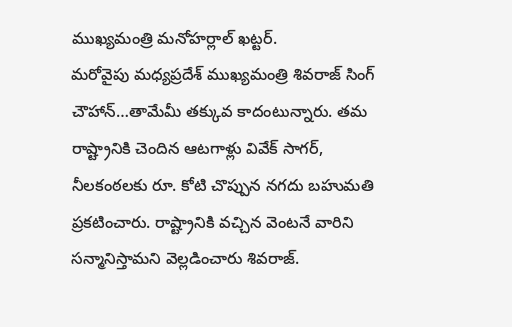ముఖ్యమంత్రి మనోహర్లాల్ ఖట్టర్.
మరోవైపు మధ్యప్రదేశ్ ముఖ్యమంత్రి శివరాజ్ సింగ్ చౌహాన్…తామేమీ తక్కువ కాదంటున్నారు. తమ రాష్ట్రానికి చెందిన ఆటగాళ్లు వివేక్ సాగర్, నీలకంఠలకు రూ. కోటి చొప్పున నగదు బహుమతి ప్రకటించారు. రాష్ట్రానికి వచ్చిన వెంటనే వారిని సన్మానిస్తామని వెల్లడించారు శివరాజ్.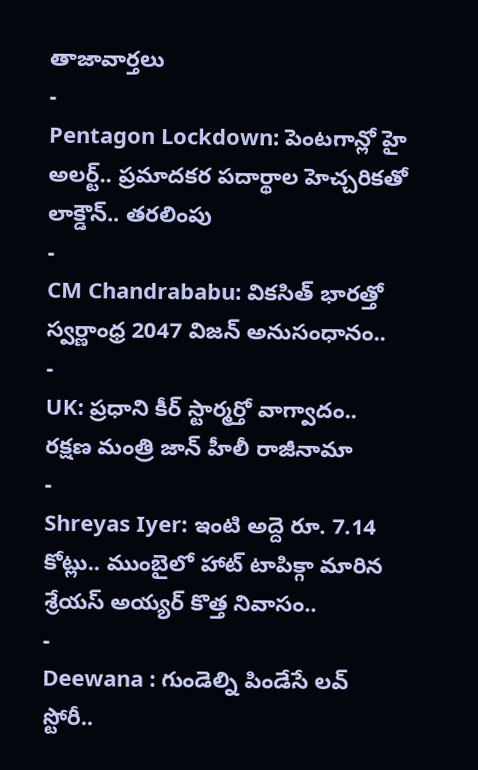తాజావార్తలు
-
Pentagon Lockdown: పెంటగాన్లో హై అలర్ట్.. ప్రమాదకర పదార్థాల హెచ్చరికతో లాక్డౌన్.. తరలింపు
-
CM Chandrababu: వికసిత్ భారత్తో స్వర్ణాంధ్ర 2047 విజన్ అనుసంధానం..
-
UK: ప్రధాని కీర్ స్టార్మర్తో వాగ్వాదం.. రక్షణ మంత్రి జాన్ హీలీ రాజీనామా
-
Shreyas Iyer: ఇంటి అద్దె రూ. 7.14 కోట్లు.. ముంబైలో హాట్ టాపిక్గా మారిన శ్రేయస్ అయ్యర్ కొత్త నివాసం..
-
Deewana : గుండెల్ని పిండేసే లవ్ స్టోరీ..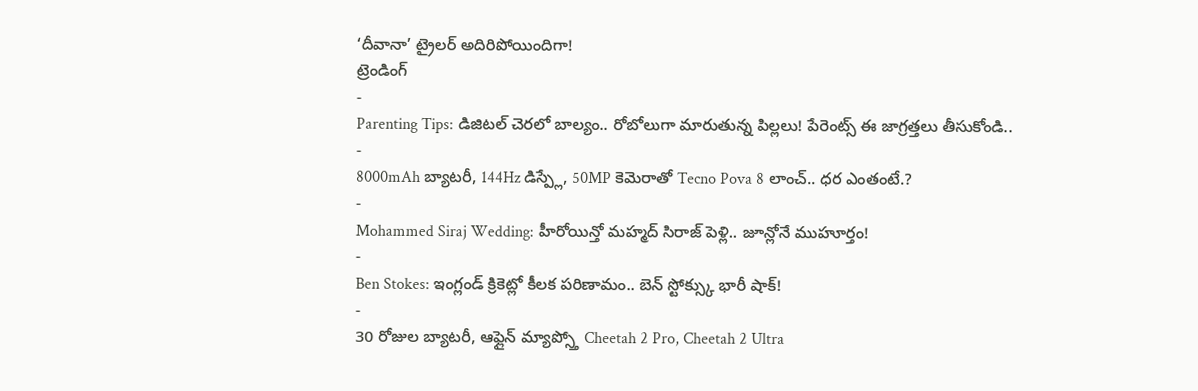‘దీవానా’ ట్రైలర్ అదిరిపోయిందిగా!
ట్రెండింగ్
-
Parenting Tips: డిజిటల్ చెరలో బాల్యం.. రోబోలుగా మారుతున్న పిల్లలు! పేరెంట్స్ ఈ జాగ్రత్తలు తీసుకోండి..
-
8000mAh బ్యాటరీ, 144Hz డిస్ప్లే, 50MP కెమెరాతో Tecno Pova 8 లాంచ్.. ధర ఎంతంటే.?
-
Mohammed Siraj Wedding: హీరోయిన్తో మహ్మద్ సిరాజ్ పెళ్లి.. జూన్లోనే ముహూర్తం!
-
Ben Stokes: ఇంగ్లండ్ క్రికెట్లో కీలక పరిణామం.. బెన్ స్టోక్స్కు భారీ షాక్!
-
30 రోజుల బ్యాటరీ, ఆఫ్లైన్ మ్యాప్స్తో Cheetah 2 Pro, Cheetah 2 Ultra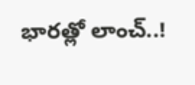భారత్లో లాంచ్..!